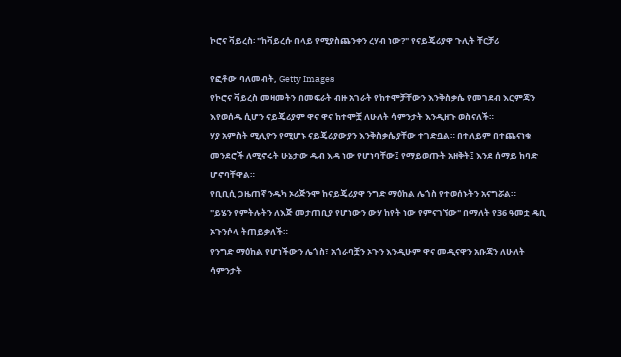ኮሮና ቫይረስ፡ "ከቫይረሱ በላይ የሚያስጨንቀን ረሃብ ነው?" የናይጄሪያዋ ጉሊት ቸርቻሪ

የፎቶው ባለመብት, Getty Images
የኮሮና ቫይረስ መዛመትን በመፍራት ብዙ አገራት የከተሞቻቸውን እንቅስቃሴ የመገደብ እርምጃን እየወሰዱ ሲሆን ናይጄሪያም ዋና ዋና ከተሞቿ ለሁለት ሳምንታት እንዲዘጉ ወስናለች።
ሃያ አምስት ሚሊዮን የሚሆኑ ናይጄሪያውያን እንቅስቃሴያቸው ተገድቧል። በተለይም በተጨናነቁ መንደሮች ለሚኖሩት ሁኔታው ዱብ እዳ ነው የሆነባቸው፤ የማይወጡት አዘቅት፤ እንደ ሰማይ ከባድ ሆኖባቸዋል።
የቢቢሲ ጋዜጠኛ ንዱካ ኦሪጅንሞ ከናይጄሪያዋ ንግድ ማዕከል ሌጎስ የተወሰኑትን አናግሯል።
"ይሄን የምትሉትን ለእጅ መታጠቢያ የሆነውን ውሃ ከየት ነው የምናገኘው" በማለት የ36 ዓመቷ ዴቢ ኦጉንሶላ ትጠይቃለች።
የንግድ ማዕከል የሆነችውን ሌጎስ፣ አጎራባቿን ኦጉን እንዲሁም ዋና መዲናዋን አቡጃን ለሁለት ሳምንታት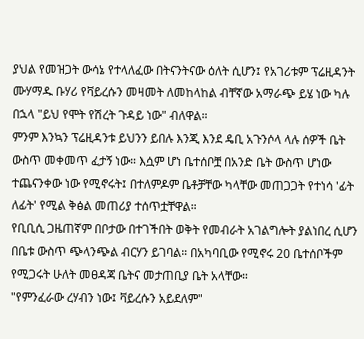ያህል የመዝጋት ውሳኔ የተላለፈው በትናንትናው ዕለት ሲሆን፤ የአገሪቱም ፕሬዚዳንት ሙሃማዱ ቡሃሪ የቫይረሱን መዛመት ለመከላከል ብቸኛው አማራጭ ይሄ ነው ካሉ በኋላ "ይህ የሞት የሽረት ጉዳይ ነው" ብለዋል።
ምንም እንኳን ፕሬዚዳንቱ ይህንን ይበሉ እንጂ እንደ ዴቢ አጉንሶላ ላሉ ሰዎች ቤት ውስጥ መቀመጥ ፈታኝ ነው። እሷም ሆነ ቤተሰቦቿ በአንድ ቤት ውስጥ ሆነው ተጨናንቀው ነው የሚኖሩት፤ በተለምዶም ቤቶቻቸው ካላቸው መጠጋጋት የተነሳ 'ፊት ለፊት' የሚል ቅፅል መጠሪያ ተሰጥቷቸዋል።
የቢቢሲ ጋዜጠኛም በቦታው በተገችበት ወቅት የመብራት አገልግሎት ያልነበረ ሲሆን በቤቱ ውስጥ ጭላንጭል ብርሃን ይገባል። በአካባቢው የሚኖሩ 20 ቤተሰቦችም የሚጋሩት ሁለት መፀዳጃ ቤትና መታጠቢያ ቤት አላቸው።
"የምንፈራው ረሃብን ነው፤ ቫይረሱን አይደለም"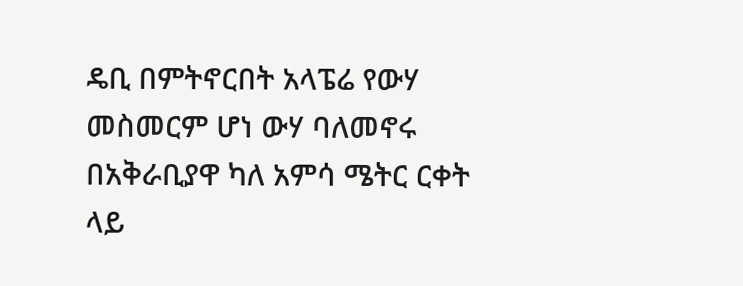ዴቢ በምትኖርበት አላፔሬ የውሃ መስመርም ሆነ ውሃ ባለመኖሩ በአቅራቢያዋ ካለ አምሳ ሜትር ርቀት ላይ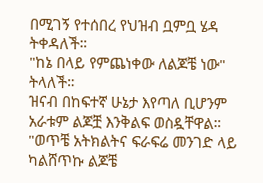በሚገኝ የተሰበረ የህዝብ ቧምቧ ሄዳ ትቀዳለች።
"ከኔ በላይ የምጨነቀው ለልጆቼ ነው" ትላለች።
ዝናብ በከፍተኛ ሁኔታ እየጣለ ቢሆንም አራቱም ልጆቿ እንቅልፍ ወስዷቸዋል።
"ወጥቼ አትክልትና ፍራፍሬ መንገድ ላይ ካልሸጥኩ ልጆቼ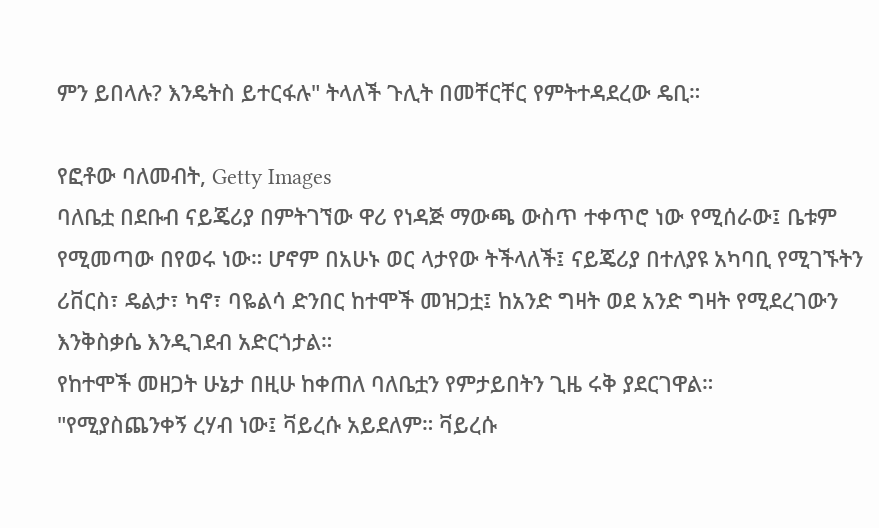ምን ይበላሉ? እንዴትስ ይተርፋሉ" ትላለች ጉሊት በመቸርቸር የምትተዳደረው ዴቢ።

የፎቶው ባለመብት, Getty Images
ባለቤቷ በደቡብ ናይጄሪያ በምትገኘው ዋሪ የነዳጅ ማውጫ ውስጥ ተቀጥሮ ነው የሚሰራው፤ ቤቱም የሚመጣው በየወሩ ነው። ሆኖም በአሁኑ ወር ላታየው ትችላለች፤ ናይጄሪያ በተለያዩ አካባቢ የሚገኙትን ሪቨርስ፣ ዴልታ፣ ካኖ፣ ባዬልሳ ድንበር ከተሞች መዝጋቷ፤ ከአንድ ግዛት ወደ አንድ ግዛት የሚደረገውን እንቅስቃሴ እንዲገደብ አድርጎታል።
የከተሞች መዘጋት ሁኔታ በዚሁ ከቀጠለ ባለቤቷን የምታይበትን ጊዜ ሩቅ ያደርገዋል።
"የሚያስጨንቀኝ ረሃብ ነው፤ ቫይረሱ አይደለም። ቫይረሱ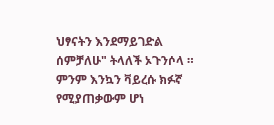ህፃናትን እንደማይገድል ሰምቻለሁ" ትላለች ኦጉንሶላ ።
ምንም እንኳን ቫይረሱ ክፉኛ የሚያጠቃውም ሆነ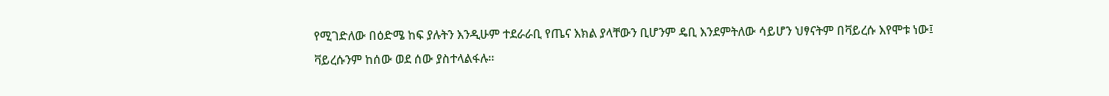የሚገድለው በዕድሜ ከፍ ያሉትን እንዲሁም ተደራራቢ የጤና እክል ያላቸውን ቢሆንም ዴቢ እንደምትለው ሳይሆን ህፃናትም በቫይረሱ እየሞቱ ነው፤ ቫይረሱንም ከሰው ወደ ሰው ያስተላልፋሉ።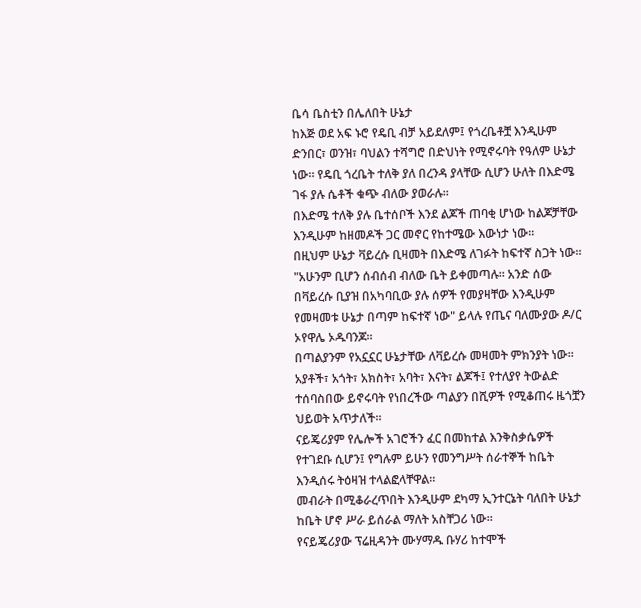ቤሳ ቤስቲን በሌለበት ሁኔታ
ከእጅ ወደ አፍ ኑሮ የዴቢ ብቻ አይደለም፤ የጎረቤቶቿ እንዲሁም ድንበር፣ ወንዝ፣ ባህልን ተሻግሮ በድህነት የሚኖሩባት የዓለም ሁኔታ ነው። የዴቢ ጎረቤት ተለቅ ያለ በረንዳ ያላቸው ሲሆን ሁለት በእድሜ ገፋ ያሉ ሴቶች ቁጭ ብለው ያወራሉ።
በእድሜ ተለቅ ያሉ ቤተሰቦች እንደ ልጆች ጠባቂ ሆነው ከልጆቻቸው እንዲሁም ከዘመዶች ጋር መኖር የከተሜው እውነታ ነው።
በዚህም ሁኔታ ቫይረሱ ቢዛመት በእድሜ ለገፉት ከፍተኛ ስጋት ነው።
"አሁንም ቢሆን ሰብሰብ ብለው ቤት ይቀመጣሉ። አንድ ሰው በቫይረሱ ቢያዝ በአካባቢው ያሉ ሰዎች የመያዛቸው እንዲሁም የመዛመቱ ሁኔታ በጣም ከፍተኛ ነው" ይላሉ የጤና ባለሙያው ዶ/ር ኦየዋሌ ኦዱባንጆ።
በጣልያንም የአኗኗር ሁኔታቸው ለቫይረሱ መዛመት ምክንያት ነው። አያቶች፣ አጎት፣ አክስት፣ አባት፣ እናት፣ ልጆች፤ የተለያየ ትውልድ ተሰባስበው ይኖሩባት የነበረችው ጣልያን በሺዎች የሚቆጠሩ ዜጎቿን ህይወት አጥታለች።
ናይጄሪያም የሌሎች አገሮችን ፈር በመከተል እንቅስቃሴዎች የተገደቡ ሲሆን፤ የግሉም ይሁን የመንግሥት ሰራተኞች ከቤት እንዲሰሩ ትዕዛዝ ተላልፎላቸዋል።
መብራት በሚቆራረጥበት እንዲሁም ደካማ ኢንተርኔት ባለበት ሁኔታ ከቤት ሆኖ ሥራ ይሰራል ማለት አስቸጋሪ ነው።
የናይጄሪያው ፕሬዚዳንት ሙሃማዱ ቡሃሪ ከተሞች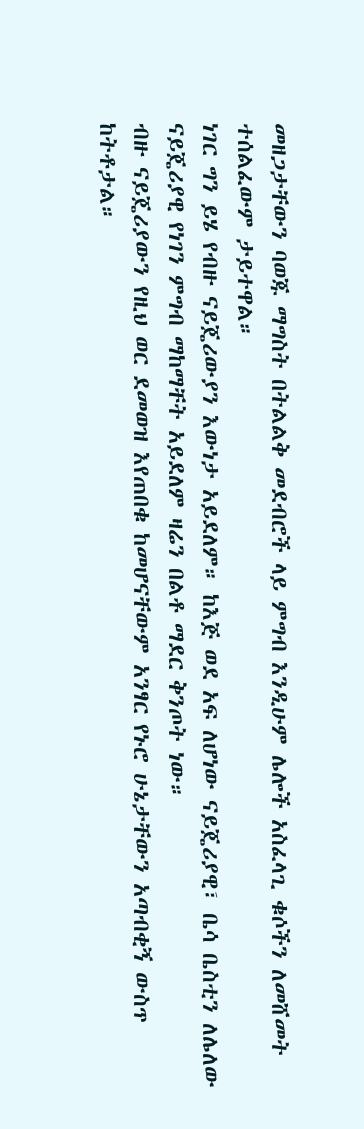መዘጋታቸውን ባወጁ ማግስት በትልልቅ መደብሮች ላይ ምግብ እንዲሁም ሌሎች አስፈላጊ ቁሶችን ለመሸመት ተሰልፈውም ታይተዋል።
ነገር ግን ይሄ የብዙ ናይጄሪውያን እውነታ አይደለም። ከእጅ ወደ አፍ ለሆነው ናይጄሪያዊ፣ ቤሳ ቤስቲን ለሌለው ናይጄሪያዊ የነገን ምግብ ማከማቸት አይደለም ዛሬን በልቶ ማደር ቅንጦት ነው።
ብዙ ናይጄሪያውን የዚህ ወር ደመወዝ እየጠበቁ ከመሆናቸውም አንፃር የኑሮ ሁኔታቸውን አጣብቂኝ ውስጥ ከትቶታል።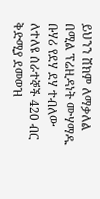ይህንን ሸክም ለማቃለል በሚል ፕሬዚዳነት ሙሃማዱ ቡሃሪ የደሃ ደሃ ተብለው ለተለዩ ሰራተኞች 420 ብር ቅድሚያ ደመወዝ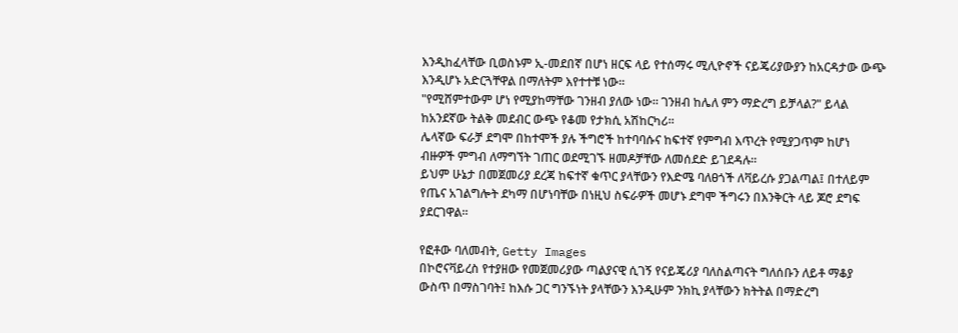እንዲከፈላቸው ቢወስኑም ኢ-መደበኛ በሆነ ዘርፍ ላይ የተሰማሩ ሚሊዮኖች ናይጄሪያውያን ከአርዳታው ውጭ እንዲሆኑ አድርጓቸዋል በማለትም እየተተቹ ነው።
"የሚሸምተውም ሆነ የሚያከማቸው ገንዘብ ያለው ነው። ገንዘብ ከሌለ ምን ማድረግ ይቻላል?" ይላል ከአንደኛው ትልቅ መደብር ውጭ የቆመ የታክሲ አሽከርካሪ።
ሌላኛው ፍራቻ ደግሞ በከተሞች ያሉ ችግሮች ከተባባሱና ከፍተኛ የምግብ እጥረት የሚያጋጥም ከሆነ ብዙዎች ምግብ ለማግኘት ገጠር ወደሚገኙ ዘመዶቻቸው ለመሰደድ ይገደዳሉ።
ይህም ሁኔታ በመጀመሪያ ደረጃ ከፍተኛ ቁጥር ያላቸውን የእድሜ ባለፀጎች ለቫይረሱ ያጋልጣል፤ በተለይም የጤና አገልግሎት ደካማ በሆነባቸው በነዚህ ስፍራዎች መሆኑ ደግሞ ችግሩን በእንቅርት ላይ ጆሮ ደግፍ ያደርገዋል።

የፎቶው ባለመብት, Getty Images
በኮሮናቫይረስ የተያዘው የመጀመሪያው ጣልያናዊ ሲገኝ የናይጄሪያ ባለስልጣናት ግለሰቡን ለይቶ ማቆያ ውስጥ በማስገባት፤ ከእሱ ጋር ግንኙነት ያላቸውን እንዲሁም ንክኪ ያላቸውን ክትትል በማድረግ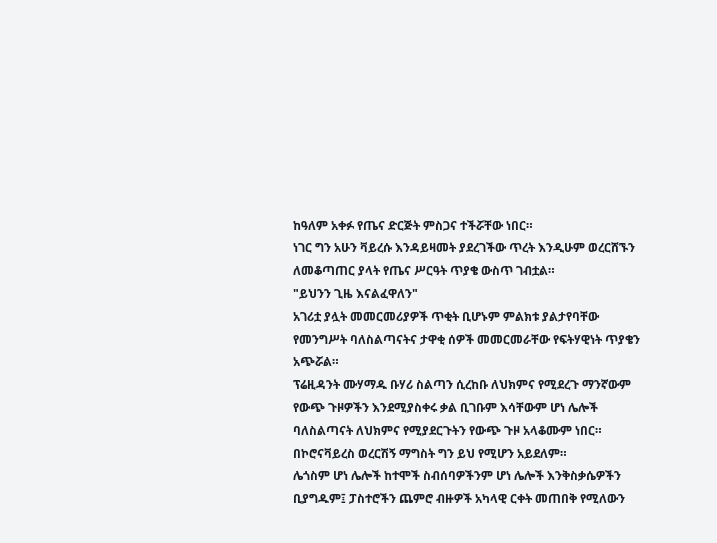ከዓለም አቀፉ የጤና ድርጅት ምስጋና ተችሯቸው ነበር።
ነገር ግን አሁን ቫይረሱ እንዳይዛመት ያደረገችው ጥረት እንዲሁም ወረርሸኙን ለመቆጣጠር ያላት የጤና ሥርዓት ጥያቄ ውስጥ ገብቷል።
"ይህንን ጊዜ እናልፈዋለን"
አገሪቷ ያሏት መመርመሪያዎች ጥቂት ቢሆኑም ምልክቱ ያልታየባቸው የመንግሥት ባለስልጣናትና ታዋቂ ሰዎች መመርመራቸው የፍትሃዊነት ጥያቄን አጭሯል።
ፕሬዚዳንት ሙሃማዱ ቡሃሪ ስልጣን ሲረከቡ ለህክምና የሚደረጉ ማንኛውም የውጭ ጉዞዎችን እንደሚያስቀሩ ቃል ቢገቡም እሳቸውም ሆነ ሌሎች ባለስልጣናት ለህክምና የሚያደርጉትን የውጭ ጉዞ አላቆሙም ነበር። በኮሮናቫይረስ ወረርሽኝ ማግስት ግን ይህ የሚሆን አይደለም።
ሌጎስም ሆነ ሌሎች ከተሞች ስብሰባዎችንም ሆነ ሌሎች እንቅስቃሴዎችን ቢያግዱም፤ ፓስተሮችን ጨምሮ ብዙዎች አካላዊ ርቀት መጠበቅ የሚለውን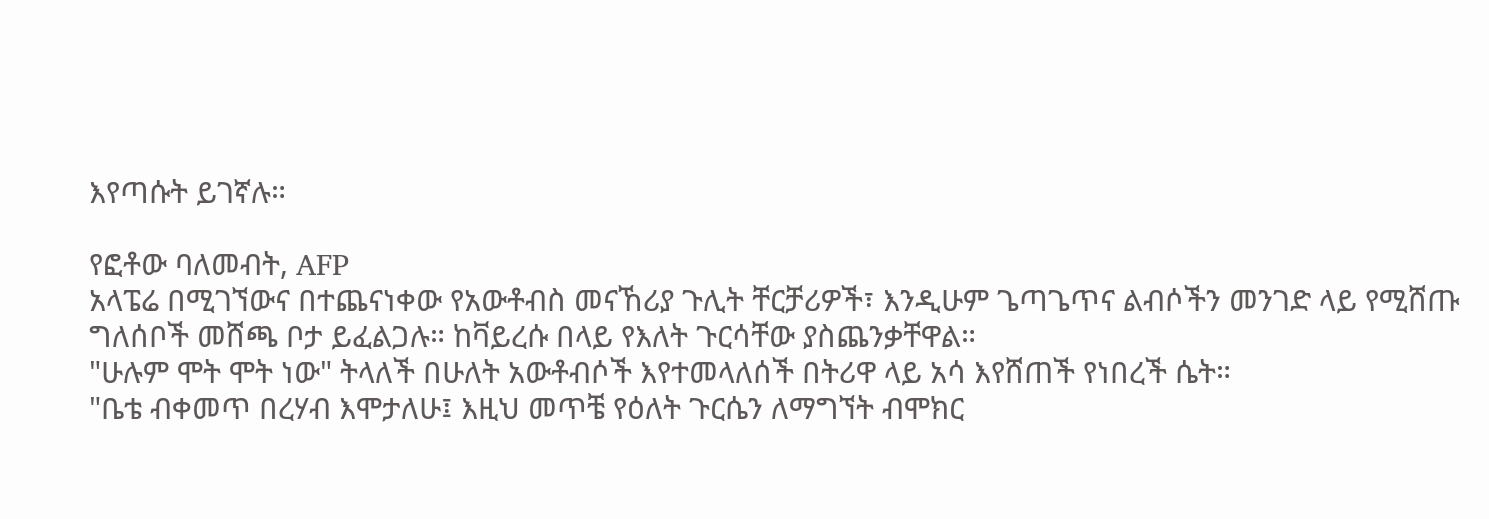እየጣሱት ይገኛሉ።

የፎቶው ባለመብት, AFP
አላፔሬ በሚገኘውና በተጨናነቀው የአውቶብስ መናኸሪያ ጉሊት ቸርቻሪዎች፣ እንዲሁም ጌጣጌጥና ልብሶችን መንገድ ላይ የሚሸጡ ግለሰቦች መሸጫ ቦታ ይፈልጋሉ። ከቫይረሱ በላይ የእለት ጉርሳቸው ያስጨንቃቸዋል።
"ሁሉም ሞት ሞት ነው" ትላለች በሁለት አውቶብሶች እየተመላለሰች በትሪዋ ላይ አሳ እየሸጠች የነበረች ሴት።
"ቤቴ ብቀመጥ በረሃብ እሞታለሁ፤ እዚህ መጥቼ የዕለት ጉርሴን ለማግኘት ብሞክር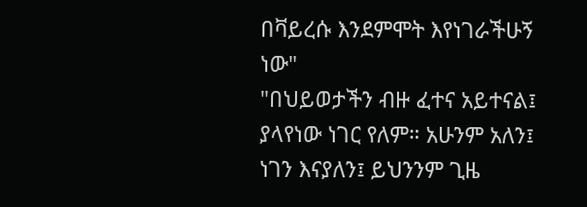በቫይረሱ እንደምሞት እየነገራችሁኝ ነው"
"በህይወታችን ብዙ ፈተና አይተናል፤ ያላየነው ነገር የለም። አሁንም አለን፤ ነገን እናያለን፤ ይህንንም ጊዜ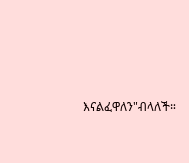እናልፈዋለን"ብላለች።